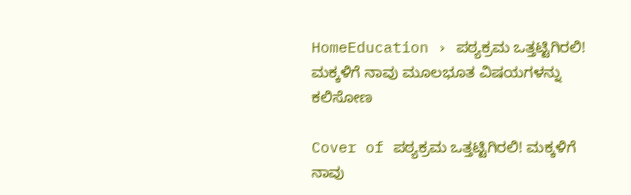HomeEducation › ಪಠ್ಯಕ್ರಮ ಒತ್ತಟ್ಟಿಗಿರಲಿ! ಮಕ್ಕಳಿಗೆ ನಾವು ಮೂಲಭೂತ ವಿಷಯಗಳನ್ನು ಕಲಿಸೋಣ

Cover of ಪಠ್ಯಕ್ರಮ ಒತ್ತಟ್ಟಿಗಿರಲಿ! ಮಕ್ಕಳಿಗೆ ನಾವು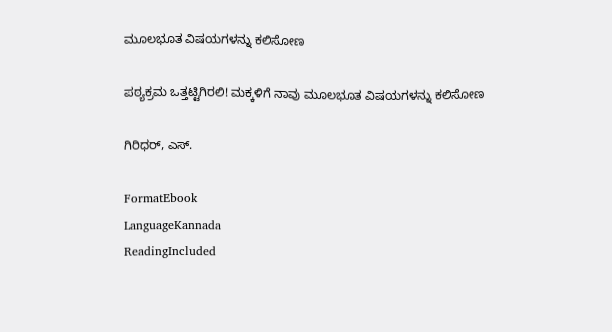ಮೂಲಭೂತ ವಿಷಯಗಳನ್ನು ಕಲಿಸೋಣ

ಪಠ್ಯಕ್ರಮ ಒತ್ತಟ್ಟಿಗಿರಲಿ! ಮಕ್ಕಳಿಗೆ ನಾವು ಮೂಲಭೂತ ವಿಷಯಗಳನ್ನು ಕಲಿಸೋಣ

ಗಿರಿಧರ್, ಎಸ್.

FormatEbook
LanguageKannada
ReadingIncluded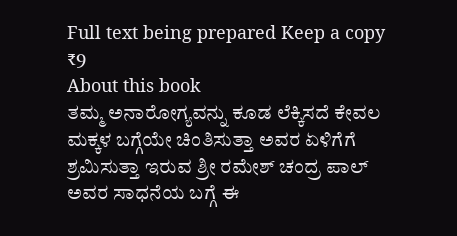Full text being prepared Keep a copy ₹9
About this book
ತಮ್ಮ ಅನಾರೋಗ್ಯವನ್ನು ಕೂಡ ಲೆಕ್ಕಿಸದೆ ಕೇವಲ ಮಕ್ಕಳ ಬಗ್ಗೆಯೇ ಚಿಂತಿಸುತ್ತಾ ಅವರ ಏಳಿಗೆಗೆ ಶ್ರಮಿಸುತ್ತಾ ಇರುವ ಶ್ರೀ ರಮೇಶ್ ಚಂದ್ರ ಪಾಲ್ ಅವರ ಸಾಧನೆಯ ಬಗ್ಗೆ ಈ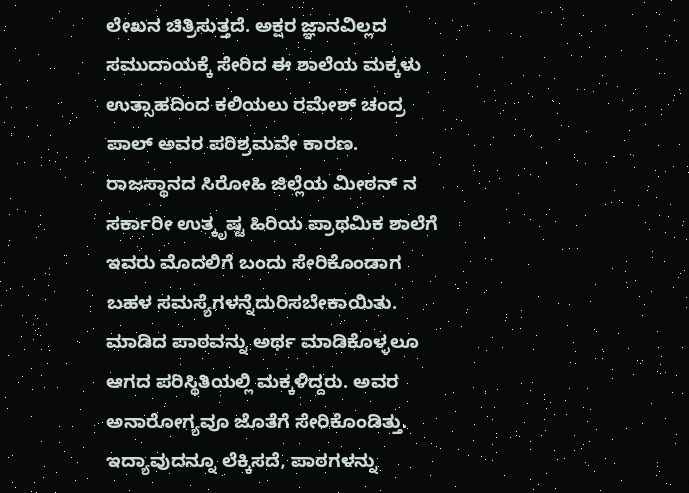ಲೇಖನ ಚಿತ್ರಿಸುತ್ತದೆ. ಅಕ್ಷರ ಜ್ಞಾನವಿಲ್ಲದ ಸಮುದಾಯಕ್ಕೆ ಸೇರಿದ ಈ ಶಾಲೆಯ ಮಕ್ಕಳು ಉತ್ಸಾಹದಿಂದ ಕಲಿಯಲು ರಮೇಶ್ ಚಂದ್ರ ಪಾಲ್ ಅವರ ಪರಿಶ್ರಮವೇ ಕಾರಣ. ರಾಜಸ್ಥಾನದ ಸಿರೋಹಿ ಜಿಲ್ಲೆಯ ಮೀಠನ್ ನ ಸರ್ಕಾರೀ ಉತ್ಕೃಷ್ಟ ಹಿರಿಯ ಪ್ರಾಥಮಿಕ ಶಾಲೆಗೆ ಇವರು ಮೊದಲಿಗೆ ಬಂದು ಸೇರಿಕೊಂಡಾಗ ಬಹಳ ಸಮಸ್ಯೆಗಳನ್ನೆದುರಿಸಬೇಕಾಯಿತು. ಮಾಡಿದ ಪಾಠವನ್ನು ಅರ್ಥ ಮಾಡಿಕೊಳ್ಳಲೂ ಆಗದ ಪರಿಸ್ಥಿತಿಯಲ್ಲಿ ಮಕ್ಕಳಿದ್ದರು. ಅವರ ಅನಾರೋಗ್ಯವೂ ಜೊತೆಗೆ ಸೇರಿಕೊಂಡಿತ್ತು. ಇದ್ಯಾವುದನ್ನೂ ಲೆಕ್ಕಿಸದೆ, ಪಾಠಗಳನ್ನು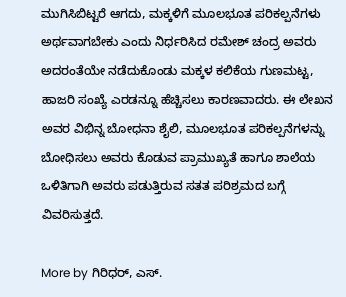ಮುಗಿಸಿಬಿಟ್ಟರೆ ಆಗದು, ಮಕ್ಕಳಿಗೆ ಮೂಲಭೂತ ಪರಿಕಲ್ಪನೆಗಳು ಅರ್ಥವಾಗಬೇಕು ಎಂದು ನಿರ್ಧರಿಸಿದ ರಮೇಶ್ ಚಂದ್ರ ಅವರು ಅದರಂತೆಯೇ ನಡೆದುಕೊಂಡು ಮಕ್ಕಳ ಕಲಿಕೆಯ ಗುಣಮಟ್ಟ, ಹಾಜರಿ ಸಂಖ್ಯೆ ಎರಡನ್ನೂ ಹೆಚ್ಚಿಸಲು ಕಾರಣವಾದರು. ಈ ಲೇಖನ ಅವರ ವಿಭಿನ್ನ ಬೋಧನಾ ಶೈಲಿ, ಮೂಲಭೂತ ಪರಿಕಲ್ಪನೆಗಳನ್ನು ಬೋಧಿಸಲು ಅವರು ಕೊಡುವ ಪ್ರಾಮುಖ್ಯತೆ ಹಾಗೂ ಶಾಲೆಯ ಒಳಿತಿಗಾಗಿ ಅವರು ಪಡುತ್ತಿರುವ ಸತತ ಪರಿಶ್ರಮದ ಬಗ್ಗೆ ವಿವರಿಸುತ್ತದೆ.

More by ಗಿರಿಧರ್, ಎಸ್.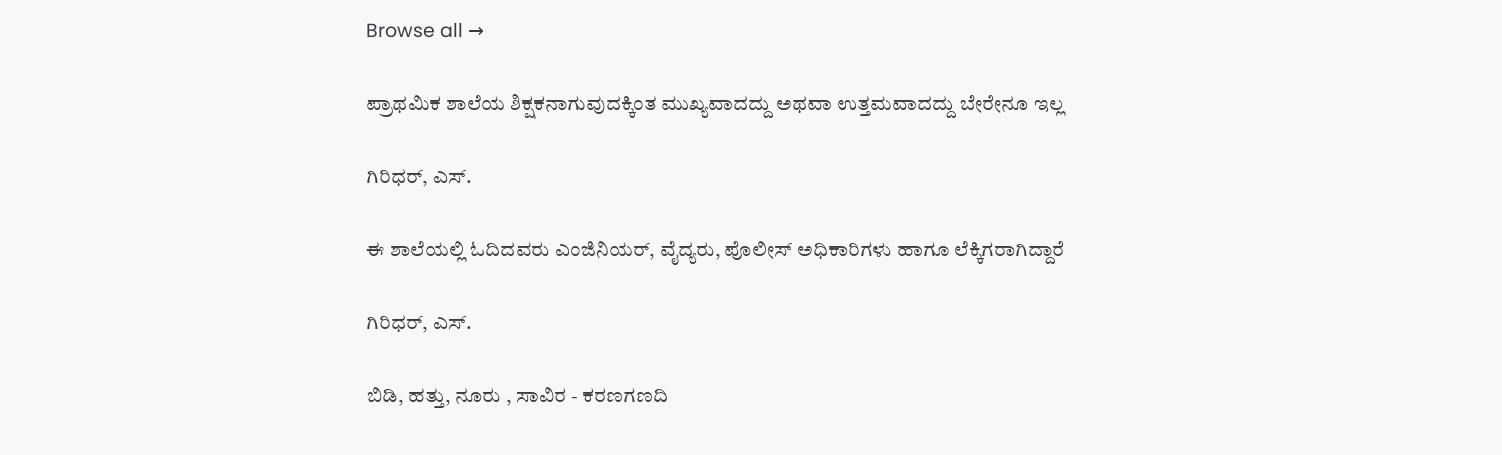Browse all →

ಪ್ರಾಥಮಿಕ ಶಾಲೆಯ ಶಿಕ್ಷಕನಾಗುವುದಕ್ಕಿಂತ ಮುಖ್ಯವಾದದ್ದು ಅಥವಾ ಉತ್ತಮವಾದದ್ದು ಬೇರೇನೂ ಇಲ್ಲ

ಗಿರಿಧರ್, ಎಸ್.

ಈ ಶಾಲೆಯಲ್ಲಿ ಓದಿದವರು ಎಂಜಿನಿಯರ್‌, ವೈದ್ಯರು, ಪೊಲೀಸ್‌ ಅಧಿಕಾರಿಗಳು ಹಾಗೂ ಲೆಕ್ಕಿಗರಾಗಿದ್ದಾರೆ

ಗಿರಿಧರ್, ಎಸ್.

ಬಿಡಿ, ಹತ್ತು, ನೂರು , ಸಾವಿರ - ಕರಣಗಣದಿ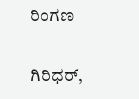ರಿಂಗಣ

ಗಿರಿಧರ್,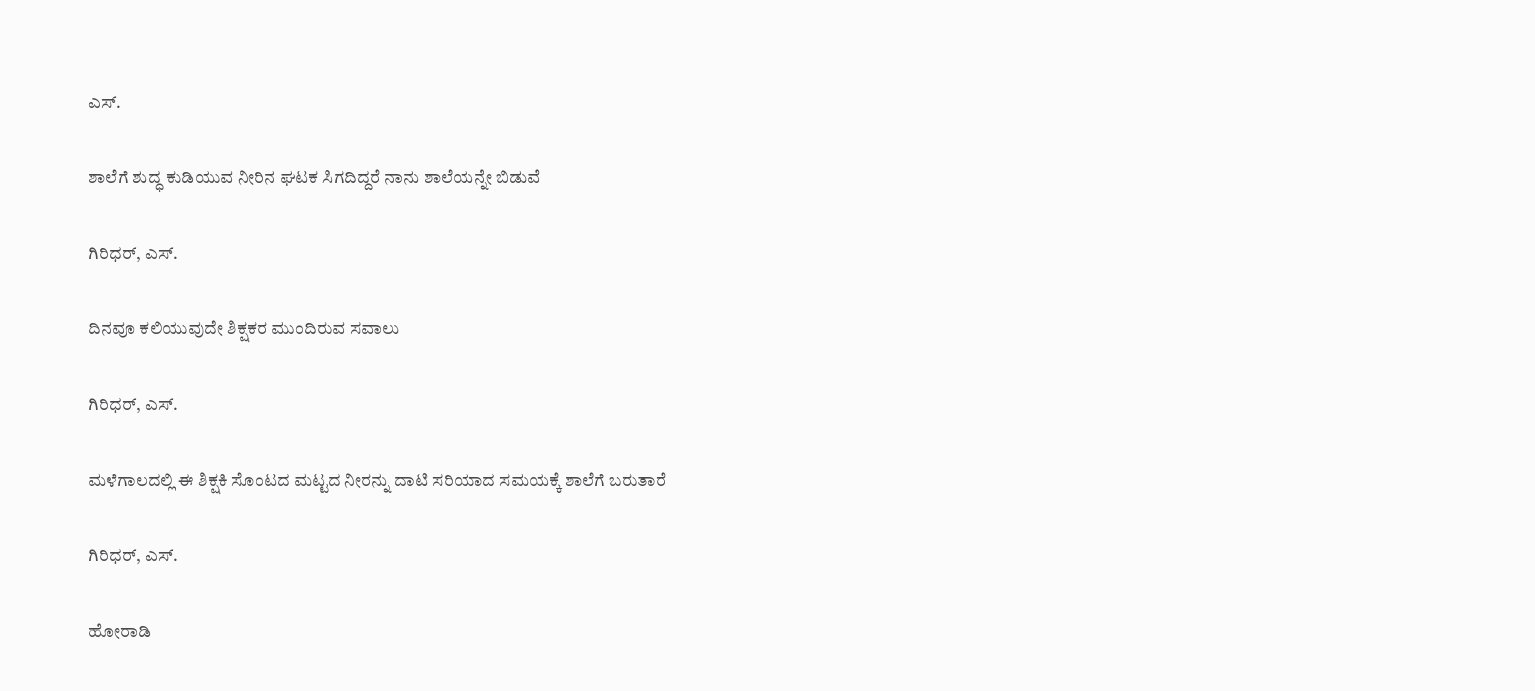ಎಸ್.

ಶಾಲೆಗೆ ಶುದ್ಧ ಕುಡಿಯುವ ನೀರಿನ ಘಟಕ ಸಿಗದಿದ್ದರೆ ನಾನು ಶಾಲೆಯನ್ನೇ ಬಿಡುವೆ

ಗಿರಿಧರ್, ಎಸ್.

ದಿನವೂ ಕಲಿಯುವುದೇ ಶಿಕ್ಷಕರ ಮುಂದಿರುವ ಸವಾಲು

ಗಿರಿಧರ್, ಎಸ್.

ಮಳೆಗಾಲದಲ್ಲಿ ಈ ಶಿಕ್ಷಕಿ ಸೊಂಟದ ಮಟ್ಟದ ನೀರನ್ನು ದಾಟಿ ಸರಿಯಾದ ಸಮಯಕ್ಕೆ ಶಾಲೆಗೆ ಬರುತಾರೆ

ಗಿರಿಧರ್, ಎಸ್.

ಹೋರಾಡಿ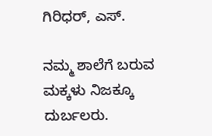ಗಿರಿಧರ್, ಎಸ್.

ನಮ್ಮ ಶಾಲೆಗೆ ಬರುವ ಮಕ್ಕಳು ನಿಜಕ್ಕೂ ದುರ್ಬಲರು.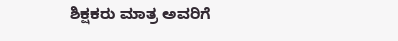ಶಿಕ್ಷಕರು ಮಾತ್ರ ಅವರಿಗೆ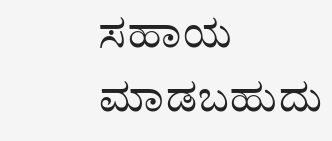ಸಹಾಯ ಮಾಡಬಹುದು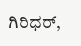ಗಿರಿಧರ್,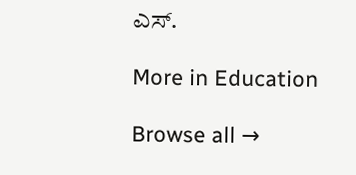ಎಸ್.

More in Education

Browse all →